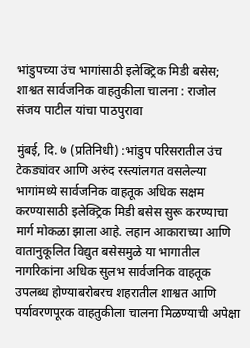भांडुपच्या उंच भागांसाठी इलेक्ट्रिक मिडी बसेस; शाश्वत सार्वजनिक वाहतुकीला चालना : राजोल संजय पाटील यांचा पाठपुरावा

मुंबई, दि. ७ (प्रतिनिधी) :भांडुप परिसरातील उंच टेकड्यांवर आणि अरुंद रस्त्यांलगत वसलेल्या भागांमध्ये सार्वजनिक वाहतूक अधिक सक्षम करण्यासाठी इलेक्ट्रिक मिडी बसेस सुरू करण्याचा मार्ग मोकळा झाला आहे. लहान आकाराच्या आणि वातानुकूलित विद्युत बसेसमुळे या भागातील नागरिकांना अधिक सुलभ सार्वजनिक वाहतूक उपलब्ध होण्याबरोबरच शहरातील शाश्वत आणि पर्यावरणपूरक वाहतुकीला चालना मिळण्याची अपेक्षा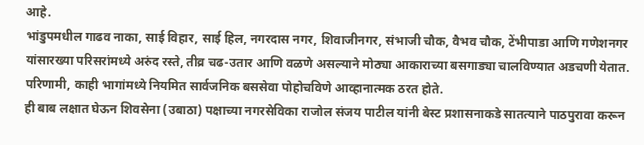आहे.
भांडुपमधील गाढव नाका, साई विहार, साई हिल, नगरदास नगर, शिवाजीनगर, संभाजी चौक, वैभव चौक, टेंभीपाडा आणि गणेशनगर यांसारख्या परिसरांमध्ये अरुंद रस्ते, तीव्र चढ-उतार आणि वळणे असल्याने मोठ्या आकाराच्या बसगाड्या चालविण्यात अडचणी येतात. परिणामी, काही भागांमध्ये नियमित सार्वजनिक बससेवा पोहोचविणे आव्हानात्मक ठरत होते.
ही बाब लक्षात घेऊन शिवसेना (उबाठा) पक्षाच्या नगरसेविका राजोल संजय पाटील यांनी बेस्ट प्रशासनाकडे सातत्याने पाठपुरावा करून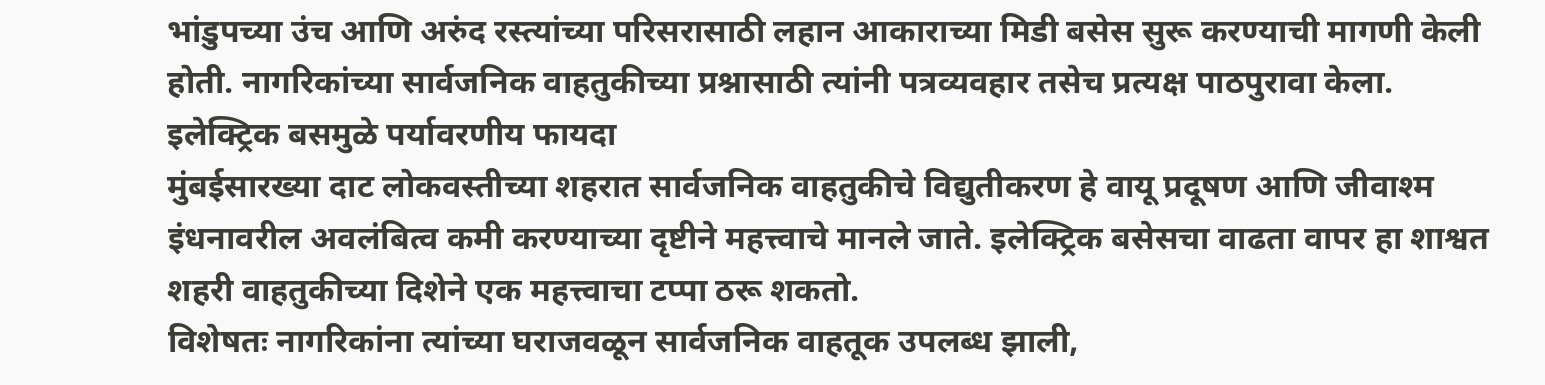भांडुपच्या उंच आणि अरुंद रस्त्यांच्या परिसरासाठी लहान आकाराच्या मिडी बसेस सुरू करण्याची मागणी केली होती. नागरिकांच्या सार्वजनिक वाहतुकीच्या प्रश्नासाठी त्यांनी पत्रव्यवहार तसेच प्रत्यक्ष पाठपुरावा केला.
इलेक्ट्रिक बसमुळे पर्यावरणीय फायदा
मुंबईसारख्या दाट लोकवस्तीच्या शहरात सार्वजनिक वाहतुकीचे विद्युतीकरण हे वायू प्रदूषण आणि जीवाश्म इंधनावरील अवलंबित्व कमी करण्याच्या दृष्टीने महत्त्वाचे मानले जाते. इलेक्ट्रिक बसेसचा वाढता वापर हा शाश्वत शहरी वाहतुकीच्या दिशेने एक महत्त्वाचा टप्पा ठरू शकतो.
विशेषतः नागरिकांना त्यांच्या घराजवळून सार्वजनिक वाहतूक उपलब्ध झाली,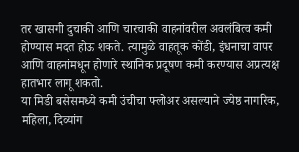तर खासगी दुचाकी आणि चारचाकी वाहनांवरील अवलंबित्व कमी होण्यास मदत होऊ शकते. त्यामुळे वाहतूक कोंडी, इंधनाचा वापर आणि वाहनांमधून होणारे स्थानिक प्रदूषण कमी करण्यास अप्रत्यक्ष हातभार लागू शकतो.
या मिडी बसेसमध्ये कमी उंचीचा फ्लोअर असल्याने ज्येष्ठ नागरिक, महिला, दिव्यांग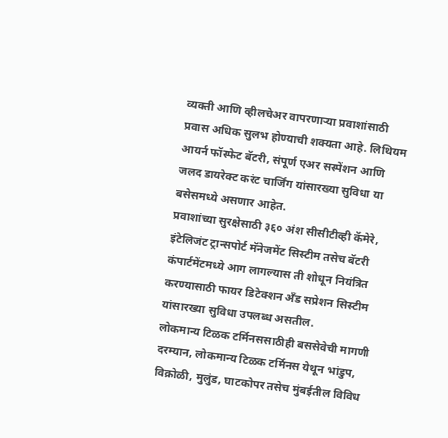व्यक्ती आणि व्हीलचेअर वापरणाऱ्या प्रवाशांसाठी प्रवास अधिक सुलभ होण्याची शक्यता आहे. लिथियम आयर्न फॉस्फेट बॅटरी, संपूर्ण एअर सस्पेंशन आणि जलद डायरेक्ट करंट चार्जिंग यांसारख्या सुविधा या बसेसमध्ये असणार आहेत.
प्रवाशांच्या सुरक्षेसाठी ३६० अंश सीसीटीव्ही कॅमेरे, इंटेलिजंट ट्रान्सपोर्ट मॅनेजमेंट सिस्टीम तसेच बॅटरी कंपार्टमेंटमध्ये आग लागल्यास ती शोधून नियंत्रित करण्यासाठी फायर डिटेक्शन अँड सप्रेशन सिस्टीम यांसारख्या सुविधा उपलब्ध असतील.
लोकमान्य टिळक टर्मिनससाठीही बससेवेची मागणी
दरम्यान, लोकमान्य टिळक टर्मिनस येथून भांडुप, विक्रोळी, मुलुंड, घाटकोपर तसेच मुंबईतील विविध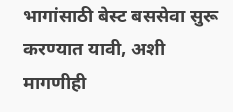भागांसाठी बेस्ट बससेवा सुरू करण्यात यावी, अशी मागणीही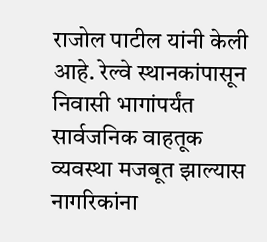राजोल पाटील यांनी केली आहे. रेल्वे स्थानकांपासून निवासी भागांपर्यंत सार्वजनिक वाहतूक व्यवस्था मजबूत झाल्यास नागरिकांना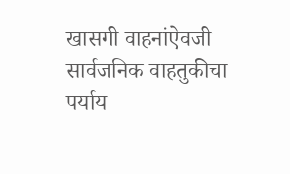खासगी वाहनांऐवजी सार्वजनिक वाहतुकीचा पर्याय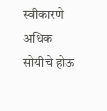स्वीकारणे अधिक सोयीचे होऊ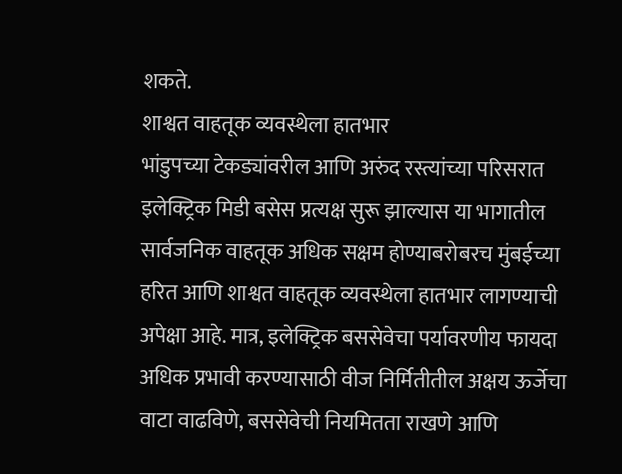शकते.
शाश्वत वाहतूक व्यवस्थेला हातभार
भांडुपच्या टेकड्यांवरील आणि अरुंद रस्त्यांच्या परिसरात इलेक्ट्रिक मिडी बसेस प्रत्यक्ष सुरू झाल्यास या भागातील सार्वजनिक वाहतूक अधिक सक्षम होण्याबरोबरच मुंबईच्या हरित आणि शाश्वत वाहतूक व्यवस्थेला हातभार लागण्याची अपेक्षा आहे. मात्र, इलेक्ट्रिक बससेवेचा पर्यावरणीय फायदा अधिक प्रभावी करण्यासाठी वीज निर्मितीतील अक्षय ऊर्जेचा वाटा वाढविणे, बससेवेची नियमितता राखणे आणि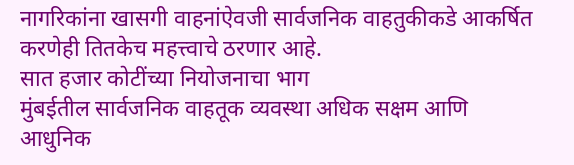नागरिकांना खासगी वाहनांऐवजी सार्वजनिक वाहतुकीकडे आकर्षित करणेही तितकेच महत्त्वाचे ठरणार आहे.
सात हजार कोटींच्या नियोजनाचा भाग
मुंबईतील सार्वजनिक वाहतूक व्यवस्था अधिक सक्षम आणि आधुनिक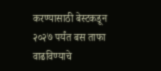करण्यासाठी बेस्टकडून २०२७ पर्यंत बस ताफा वाढविण्याचे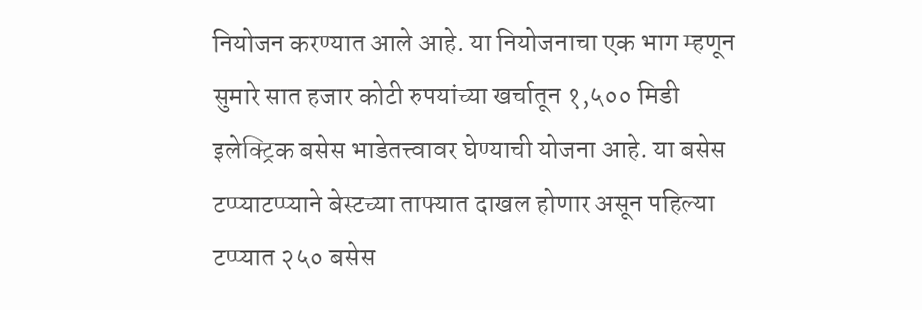नियोजन करण्यात आले आहे. या नियोजनाचा एक भाग म्हणून सुमारे सात हजार कोटी रुपयांच्या खर्चातून १,५०० मिडी इलेक्ट्रिक बसेस भाडेतत्त्वावर घेण्याची योजना आहे. या बसेस टप्प्याटप्प्याने बेस्टच्या ताफ्यात दाखल होणार असून पहिल्या टप्प्यात २५० बसेस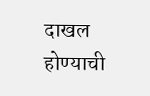दाखल होण्याची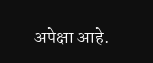अपेक्षा आहे.